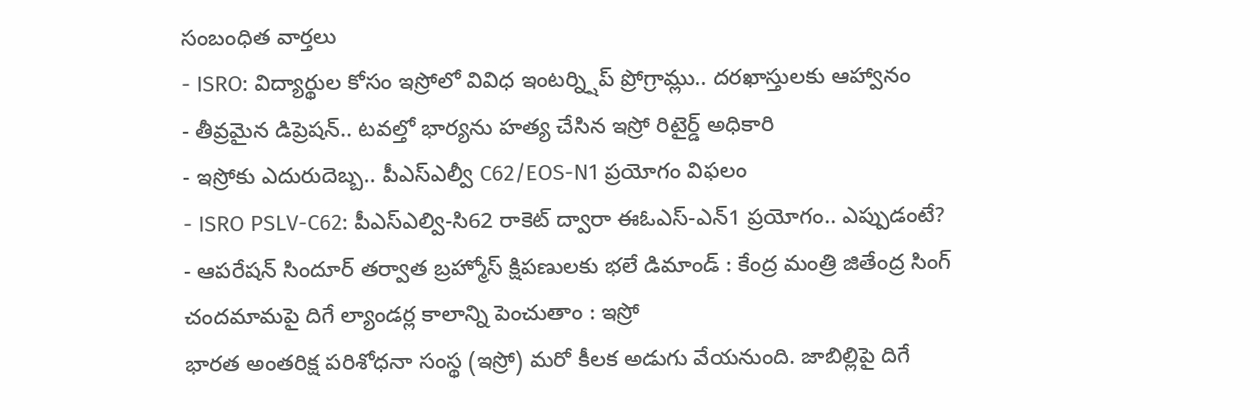సంబంధిత వార్తలు
- ISRO: విద్యార్థుల కోసం ఇస్రోలో వివిధ ఇంటర్న్షిప్ ప్రోగ్రామ్లు.. దరఖాస్తులకు ఆహ్వానం
- తీవ్రమైన డిప్రెషన్.. టవల్తో భార్యను హత్య చేసిన ఇస్రో రిటైర్డ్ అధికారి
- ఇస్రోకు ఎదురుదెబ్బ.. పీఎస్ఎల్వీ C62/EOS-N1 ప్రయోగం విఫలం
- ISRO PSLV-C62: పీఎస్ఎల్వి-సి62 రాకెట్ ద్వారా ఈఓఎస్-ఎన్1 ప్రయోగం.. ఎప్పుడంటే?
- ఆపరేషన్ సిందూర్ తర్వాత బ్రహ్మోస్ క్షిపణులకు భలే డిమాండ్ : కేంద్ర మంత్రి జితేంద్ర సింగ్
చందమామపై దిగే ల్యాండర్ల కాలాన్ని పెంచుతాం : ఇస్రో
భారత అంతరిక్ష పరిశోధనా సంస్థ (ఇస్రో) మరో కీలక అడుగు వేయనుంది. జాబిల్లిపై దిగే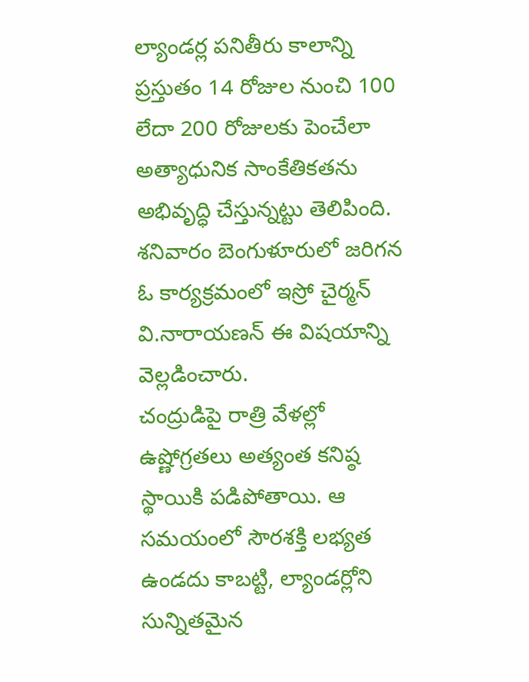ల్యాండర్ల పనితీరు కాలాన్ని ప్రస్తుతం 14 రోజుల నుంచి 100 లేదా 200 రోజులకు పెంచేలా అత్యాధునిక సాంకేతికతను అభివృద్ధి చేస్తున్నట్టు తెలిపింది. శనివారం బెంగుళూరులో జరిగన ఓ కార్యక్రమంలో ఇస్రో చైర్మన్ వి.నారాయణన్ ఈ విషయాన్ని వెల్లడించారు.
చంద్రుడిపై రాత్రి వేళల్లో ఉష్ణోగ్రతలు అత్యంత కనిష్ఠ స్థాయికి పడిపోతాయి. ఆ సమయంలో సౌరశక్తి లభ్యత ఉండదు కాబట్టి, ల్యాండర్లోని సున్నితమైన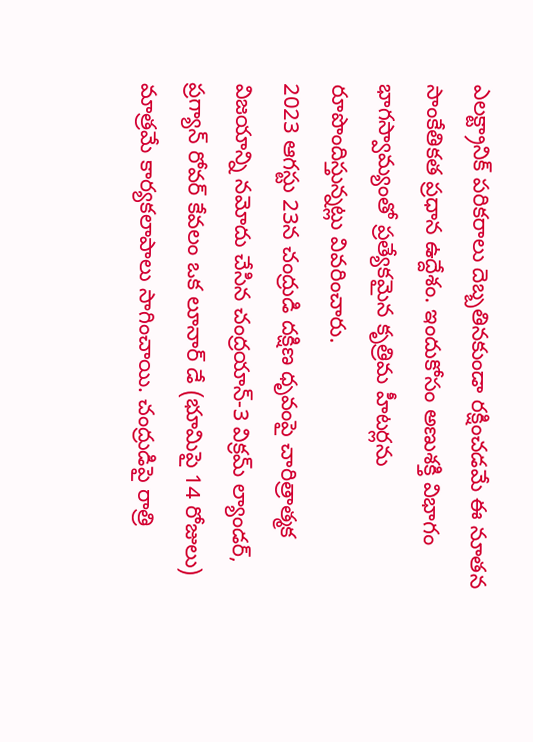ఎలక్ట్రానిక్ పరికరాలు దెబ్బతినకుండా రక్షించడమే ఈ నూతన సాంకేతికత ప్రధాన ఉద్దేశం. ఇందుకోసం అణుశక్తి విభాగం భాగస్వామ్యంతో ప్రత్యేకమైన కృత్రిమ హీటర్లను రూపొందిస్తున్నట్లు వివరించారు.
2023 ఆగస్టు 23న చంద్రుడి దక్షిణ ధృవంపై చారిత్రాత్మక విజయాన్ని నమోదు చేసిన చంద్రయాన్-3 విక్రమ్ ల్యాండర్, ప్రగ్యాన్ రోవర్ కేవలం ఒక లూనార్ డే (భూమిపై 14 రోజులు) మాత్రమే కార్యకలాపాలు సాగించాయి. చంద్రుడిపై రాత్రి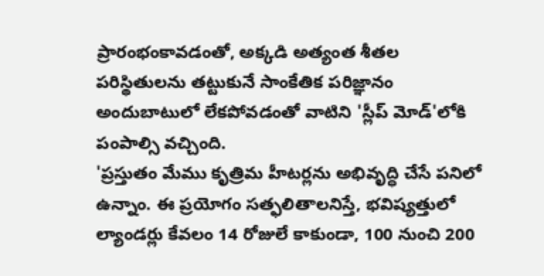ప్రారంభంకావడంతో, అక్కడి అత్యంత శీతల పరిస్థితులను తట్టుకునే సాంకేతిక పరిజ్ఞానం అందుబాటులో లేకపోవడంతో వాటిని 'స్లీప్ మోడ్'లోకి పంపాల్సి వచ్చింది.
'ప్రస్తుతం మేము కృత్రిమ హీటర్లను అభివృద్ధి చేసే పనిలో ఉన్నాం. ఈ ప్రయోగం సత్ఫలితాలనిస్తే, భవిష్యత్తులో ల్యాండర్లు కేవలం 14 రోజులే కాకుండా, 100 నుంచి 200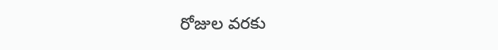రోజుల వరకు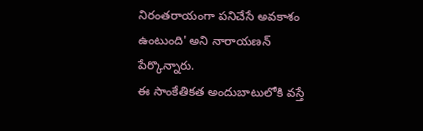నిరంతరాయంగా పనిచేసే అవకాశం ఉంటుంది' అని నారాయణన్ పేర్కొన్నారు.
ఈ సాంకేతికత అందుబాటులోకి వస్తే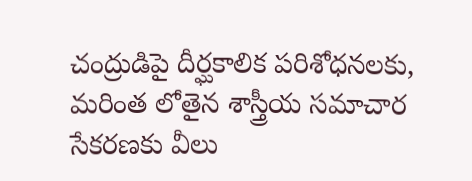చంద్రుడిపై దీర్ఘకాలిక పరిశోధనలకు, మరింత లోతైన శాస్త్రీయ సమాచార సేకరణకు వీలు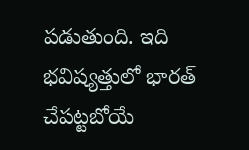పడుతుంది. ఇది భవిష్యత్తులో భారత్ చేపట్టబోయే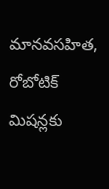మానవసహిత, రోబోటిక్ మిషన్లకు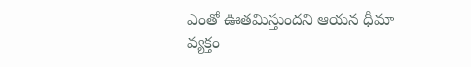ఎంతో ఊతమిస్తుందని ఆయన ధీమా వ్యక్తం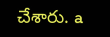చేశారు. a